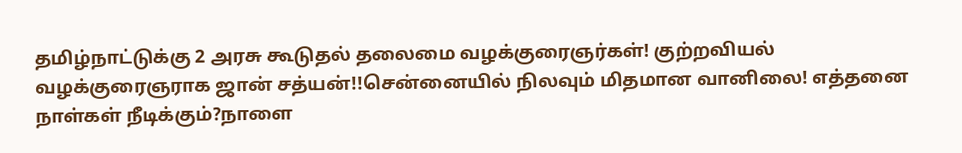தமிழ்நாட்டுக்கு 2 அரசு கூடுதல் தலைமை வழக்குரைஞர்கள்! குற்றவியல் வழக்குரைஞராக ஜான் சத்யன்!!சென்னையில் நிலவும் மிதமான வானிலை! எத்தனை நாள்கள் நீடிக்கும்?நாளை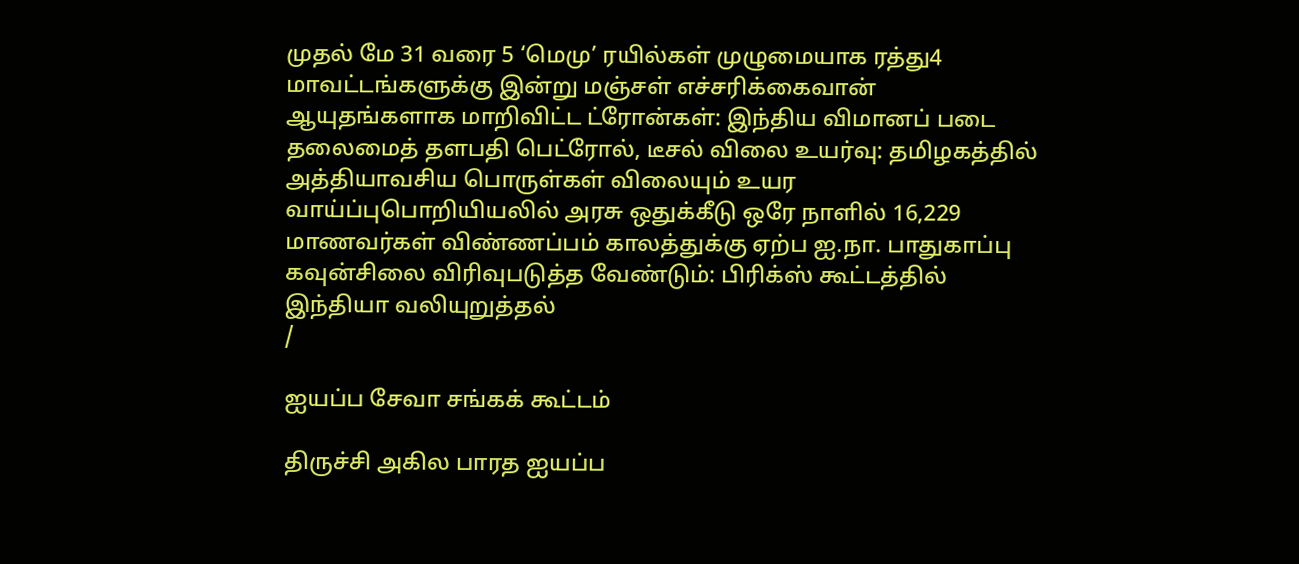முதல் மே 31 வரை 5 ‘மெமு’ ரயில்கள் முழுமையாக ரத்து4 மாவட்டங்களுக்கு இன்று மஞ்சள் எச்சரிக்கைவான் ஆயுதங்களாக மாறிவிட்ட ட்ரோன்கள்: இந்திய விமானப் படை தலைமைத் தளபதி பெட்ரோல், டீசல் விலை உயர்வு: தமிழகத்தில் அத்தியாவசிய பொருள்கள் விலையும் உயர வாய்ப்புபொறியியலில் அரசு ஒதுக்கீடு ஒரே நாளில் 16,229 மாணவர்கள் விண்ணப்பம் காலத்துக்கு ஏற்ப ஐ.நா. பாதுகாப்பு கவுன்சிலை விரிவுபடுத்த வேண்டும்: பிரிக்ஸ் கூட்டத்தில் இந்தியா வலியுறுத்தல்
/

ஐயப்ப சேவா சங்கக் கூட்டம்

திருச்சி அகில பாரத ஐயப்ப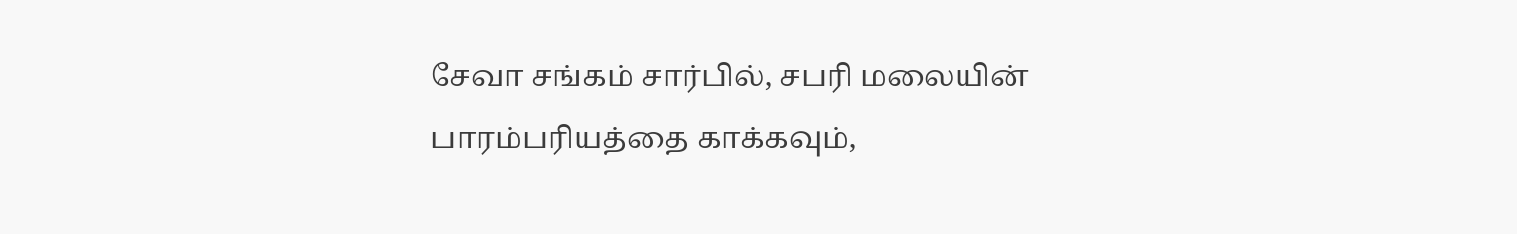சேவா சங்கம் சார்பில், சபரி மலையின் பாரம்பரியத்தை காக்கவும்,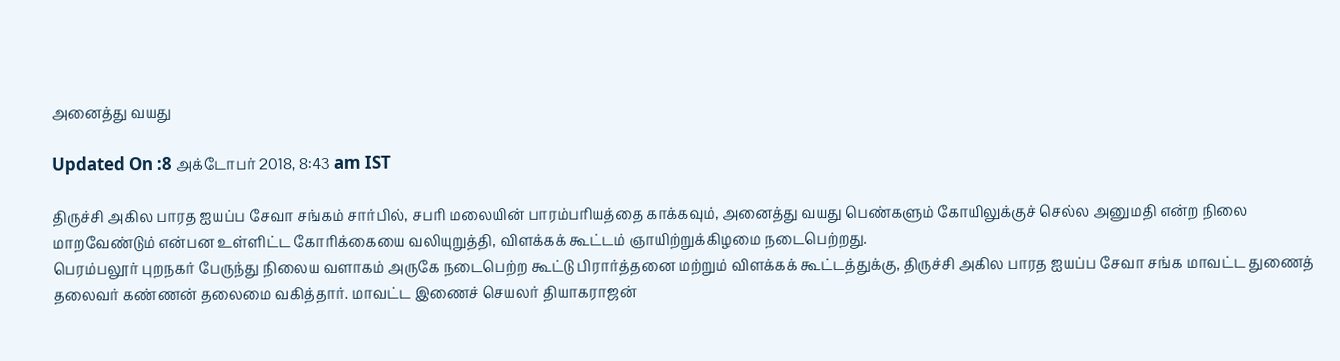அனைத்து வயது

Updated On :8 அக்டோபர் 2018, 8:43 am IST

திருச்சி அகில பாரத ஐயப்ப சேவா சங்கம் சார்பில், சபரி மலையின் பாரம்பரியத்தை காக்கவும், அனைத்து வயது பெண்களும் கோயிலுக்குச் செல்ல அனுமதி என்ற நிலை மாறவேண்டும் என்பன உள்ளிட்ட கோரிக்கையை வலியுறுத்தி, விளக்கக் கூட்டம் ஞாயிற்றுக்கிழமை நடைபெற்றது.
பெரம்பலூர் புறநகர் பேருந்து நிலைய வளாகம் அருகே நடைபெற்ற கூட்டு பிரார்த்தனை மற்றும் விளக்கக் கூட்டத்துக்கு, திருச்சி அகில பாரத ஐயப்ப சேவா சங்க மாவட்ட துணைத் தலைவர் கண்ணன் தலைமை வகித்தார். மாவட்ட இணைச் செயலர் தியாகராஜன்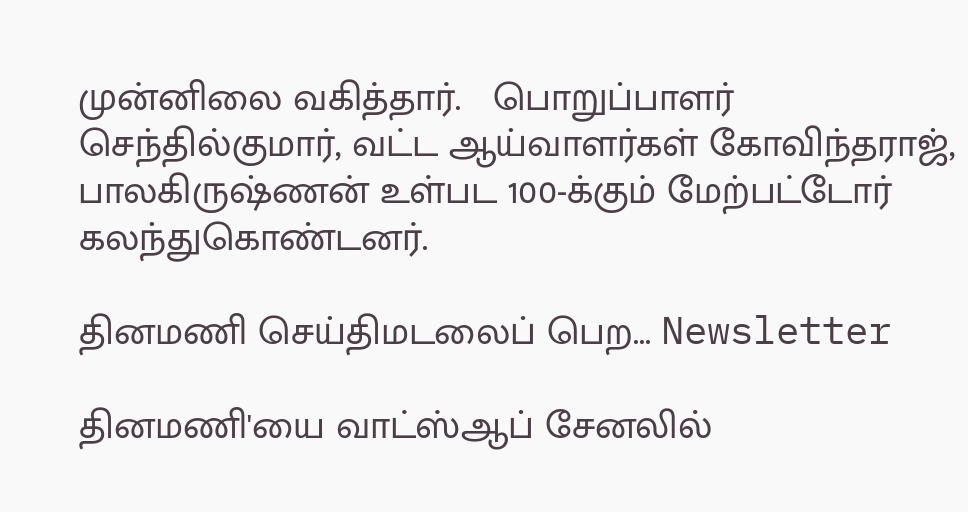முன்னிலை வகித்தார்.   பொறுப்பாளர் செந்தில்குமார், வட்ட ஆய்வாளர்கள் கோவிந்தராஜ், பாலகிருஷ்ணன் உள்பட 100-க்கும் மேற்பட்டோர் கலந்துகொண்டனர்.

தினமணி செய்திமடலைப் பெற... Newsletter

தினமணி'யை வாட்ஸ்ஆப் சேனலில்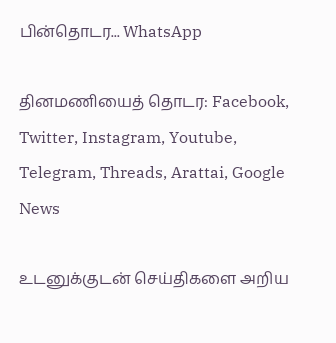பின்தொடர... WhatsApp

தினமணியைத் தொடர: Facebook, Twitter, Instagram, Youtube, Telegram, Threads, Arattai, Google News

உடனுக்குடன் செய்திகளை அறிய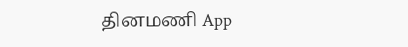தினமணி App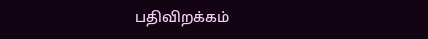பதிவிறக்கம்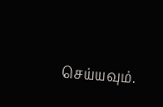செய்யவும்.